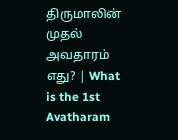திருமாலின் முதல் அவதாரம் எது? | What is the 1st Avatharam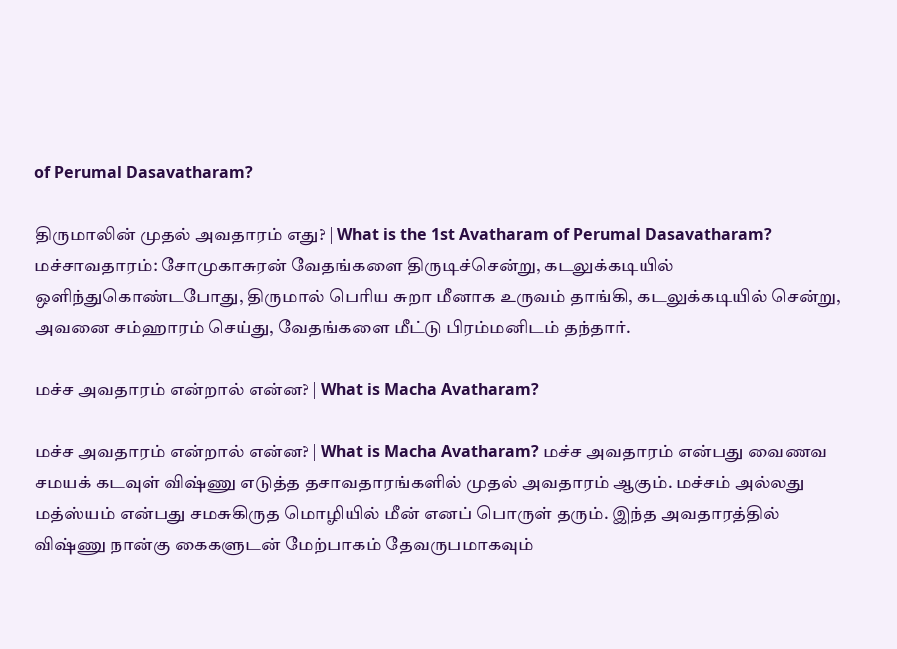of Perumal Dasavatharam?

திருமாலின் முதல் அவதாரம் எது? | What is the 1st Avatharam of Perumal Dasavatharam? மச்சாவதாரம்: சோமுகாசுரன் வேதங்களை திருடிச்சென்று, கடலுக்கடியில் ஒளிந்துகொண்டபோது, திருமால் பெரிய சுறா மீனாக உருவம் தாங்கி, கடலுக்கடியில் சென்று, அவனை சம்ஹாரம் செய்து, வேதங்களை மீட்டு பிரம்மனிடம் தந்தார்.

மச்ச அவதாரம் என்றால் என்ன? | What is Macha Avatharam?

மச்ச அவதாரம் என்றால் என்ன? | What is Macha Avatharam? மச்ச அவதாரம் என்பது வைணவ சமயக் கடவுள் விஷ்ணு எடுத்த தசாவதாரங்களில் முதல் அவதாரம் ஆகும். மச்சம் அல்லது மத்ஸ்யம் என்பது சமசுகிருத மொழியில் மீன் எனப் பொருள் தரும். இந்த அவதாரத்தில் விஷ்ணு நான்கு கைகளுடன் மேற்பாகம் தேவருபமாகவும்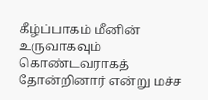கீழ்ப்பாகம் மீனின் உருவாகவும் கொண்டவராகத் தோன்றினார் என்று மச்ச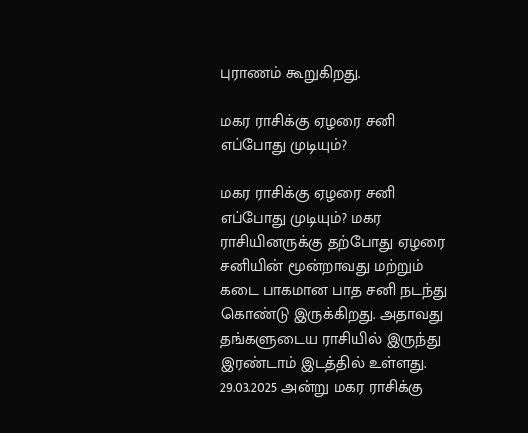புராணம் கூறுகிறது.

மகர ராசிக்கு ஏழரை சனி எப்போது முடியும்?

மகர ராசிக்கு ஏழரை சனி எப்போது முடியும்? மகர ராசியினருக்கு தற்போது ஏழரை சனியின் மூன்றாவது மற்றும் கடை பாகமான பாத சனி நடந்து கொண்டு இருக்கிறது. அதாவது தங்களுடைய ராசியில் இருந்து இரண்டாம் இடத்தில் உள்ளது. 29.03.2025 அன்று மகர ராசிக்கு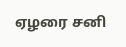ஏழரை சனி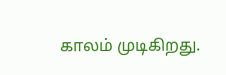காலம் முடிகிறது.